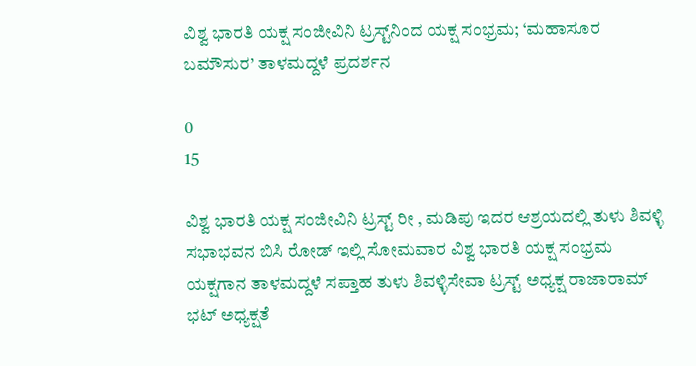ವಿಶ್ವ ಭಾರತಿ ಯಕ್ಷ ಸಂಜೀವಿನಿ ಟ್ರಸ್ಟ್‌ನಿಂದ ಯಕ್ಷ ಸಂಭ್ರಮ; ‘ಮಹಾಸೂರ ಬಮೌಸುರ’ ತಾಳಮದ್ದಳೆ ಪ್ರದರ್ಶನ

0
15

ವಿಶ್ವ ಭಾರತಿ ಯಕ್ಷ ಸಂಜೀವಿನಿ ಟ್ರಸ್ಟ್ ರೀ , ಮಡಿಪು ಇದರ ಆಶ್ರಯದಲ್ಲಿ ತುಳು ಶಿವಳ್ಳಿ ಸಭಾಭವನ ಬಿಸಿ ರೋಡ್ ಇಲ್ಲಿ ಸೋಮವಾರ ವಿಶ್ವ ಭಾರತಿ ಯಕ್ಷ ಸಂಭ್ರಮ ಯಕ್ಷಗಾನ ತಾಳಮದ್ದಳೆ ಸಪ್ತಾಹ ತುಳು ಶಿವಳ್ಳಿಸೇವಾ ಟ್ರಸ್ಟ್ ಅಧ್ಯಕ್ಷ ರಾಜಾರಾಮ್ ಭಟ್ ಅಧ್ಯಕ್ಷತೆ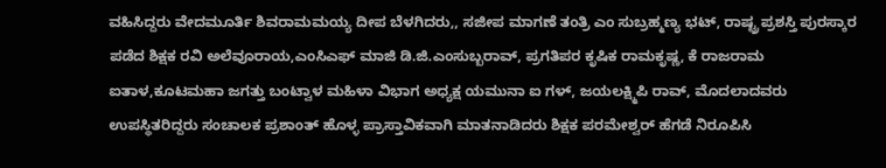ವಹಿಸಿದ್ದರು ವೇದಮೂರ್ತಿ ಶಿವರಾಮಮಯ್ಯ ದೀಪ ಬೆಳಗಿದರು,, ಸಜೀಪ ಮಾಗಣೆ ತಂತ್ರಿ ಎಂ ಸುಬ್ರಹ್ಮಣ್ಯ ಭಟ್, ರಾಷ್ಟ್ರ ಪ್ರಶಸ್ತಿ ಪುರಸ್ಕಾರ ಪಡೆದ ಶಿಕ್ಷಕ ರವಿ ಅಲೆವೂರಾಯ,ಎಂಸಿಎಫ್ ಮಾಜಿ ಡಿ.ಜಿ.ಎಂಸುಬ್ಬರಾವ್, ಪ್ರಗತಿಪರ ಕೃಷಿಕ ರಾಮಕೃಷ್ಣ, ಕೆ ರಾಜರಾಮ ಐತಾಳ,ಕೂಟಮಹಾ ಜಗತ್ತು ಬಂಟ್ವಾಳ ಮಹಿಳಾ ವಿಭಾಗ ಅಧ್ಯಕ್ಷ ಯಮುನಾ ಐ ಗಳ್, ಜಯಲಕ್ಷ್ಮಿಪಿ ರಾವ್, ಮೊದಲಾದವರು ಉಪಸ್ಥಿತರಿದ್ದರು ಸಂಚಾಲಕ ಪ್ರಶಾಂತ್ ಹೊಳ್ಳ ಪ್ರಾಸ್ತಾವಿಕವಾಗಿ ಮಾತನಾಡಿದರು ಶಿಕ್ಷಕ ಪರಮೇಶ್ವರ್ ಹೆಗಡೆ ನಿರೂಪಿಸಿ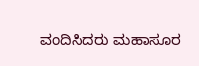ವಂದಿಸಿದರು ಮಹಾಸೂರ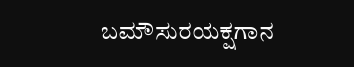ಬಮೌಸುರಯಕ್ಷಗಾನ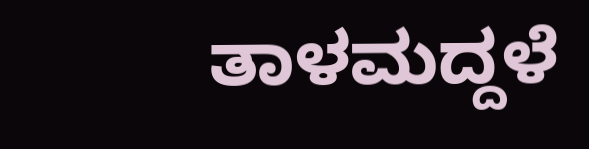ತಾಳಮದ್ದಳೆ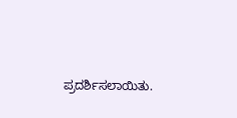ಪ್ರದರ್ಶಿಸಲಾಯಿತು.